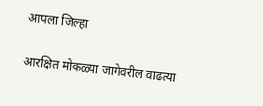आपला जिल्हा

आरक्षित मोकळ्या जागेवरील वाढत्या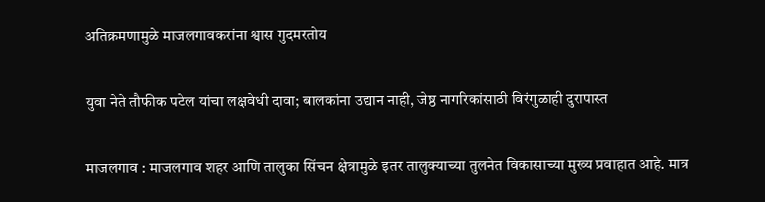अतिक्रमणामुळे माजलगावकरांना श्वास गुदमरतोय

युवा नेते तौफीक पटेल यांचा लक्षवेधी दावा; बालकांना उद्यान नाही, जेष्ठ नागरिकांसाठी विरंगुळाही दुरापास्त

माजलगाव : माजलगाव शहर आणि तालुका सिंचन क्षेत्रामुळे इतर तालुक्याच्या तुलनेत विकासाच्या मुख्य प्रवाहात आहे. मात्र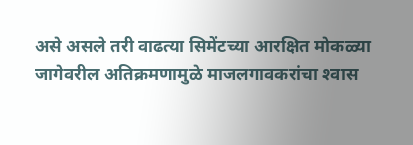असे असले तरी वाढत्या सिमेंटच्या आरक्षित मोकळ्या जागेवरील अतिक्रमणामुळे माजलगावकरांचा श्‍वास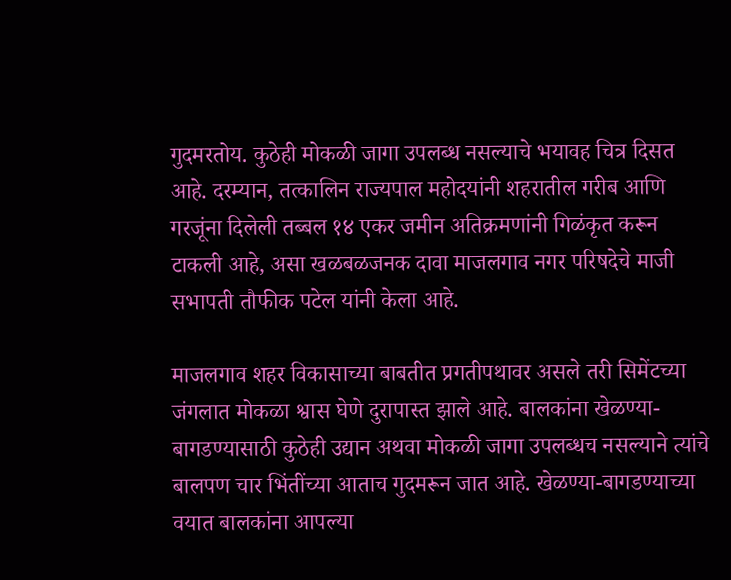गुदमरतोय. कुठेही मोकळी जागा उपलब्ध नसल्याचे भयावह चित्र दिसत आहे. दरम्यान, तत्कालिन राज्यपाल महोदयांनी शहरातील गरीब आणि गरजूंना दिलेली तब्बल १४ एकर जमीन अतिक्रमणांनी गिळंकृत करून टाकली आहे, असा खळबळजनक दावा माजलगाव नगर परिषदेचे माजी सभापती तौफीक पटेल यांनी केला आहे.

माजलगाव शहर विकासाच्या बाबतीत प्रगतीपथावर असले तरी सिमेंटच्या जंगलात मोकळा श्वास घेणे दुरापास्त झाले आहे. बालकांना खेळण्या-बागडण्यासाठी कुठेही उद्यान अथवा मोकळी जागा उपलब्धच नसल्याने त्यांचे बालपण चार भिंतींच्या आताच गुदमरून जात आहे. खेळण्या-बागडण्याच्या वयात बालकांना आपल्या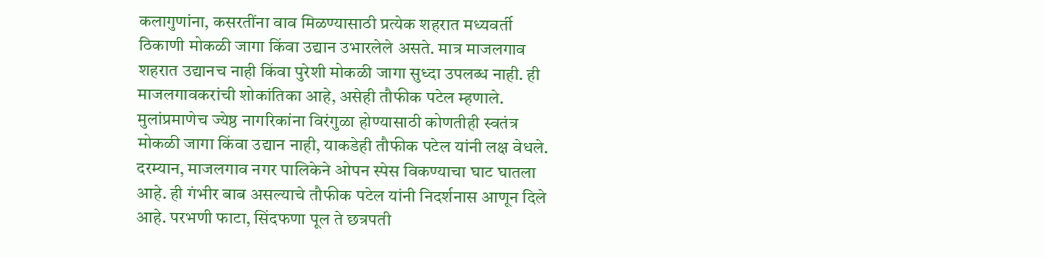कलागुणांना, कसरतींना वाव मिळण्यासाठी प्रत्येक शहरात मध्यवर्ती ठिकाणी मोकळी जागा किंवा उद्यान उभारलेले असते. मात्र माजलगाव शहरात उद्यानच नाही किंवा पुरेशी मोकळी जागा सुध्दा उपलब्ध नाही. ही माजलगावकरांची शोकांतिका आहे, असेही तौफीक पटेल म्हणाले. मुलांप्रमाणेच ज्येष्ठ नागरिकांना विरंगुळा होण्यासाठी कोणतीही स्वतंत्र मोकळी जागा किंवा उद्यान नाही, याकडेही तौफीक पटेल यांनी लक्ष वेधले. दरम्यान, माजलगाव नगर पालिकेने ओपन स्पेस विकण्याचा घाट घातला आहे. ही गंभीर बाब असल्याचे तौफीक पटेल यांनी निदर्शनास आणून दिले आहे. परभणी फाटा, सिंदफणा पूल ते छत्रपती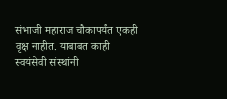संभाजी महाराज चौकापर्यंत एकही वृक्ष नाहीत. याबाबत काही स्वयंसेवी संस्थांनी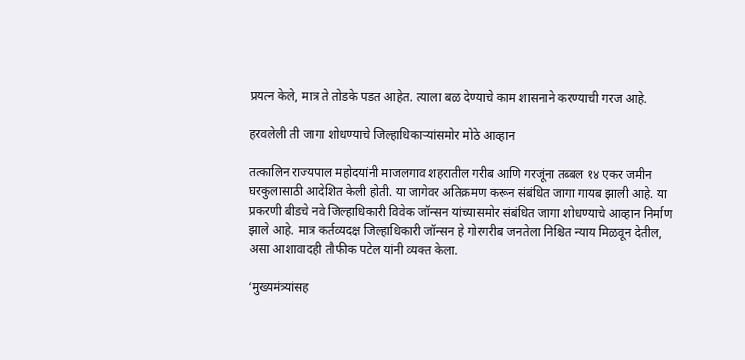प्रयत्न केले, मात्र ते तोडके पडत आहेत. त्याला बळ देण्याचे काम शासनाने करण्याची गरज आहे.

हरवलेली ती जागा शोधण्याचे जिल्हाधिकाऱ्यांसमोर मोठे आव्हान

तत्कालिन राज्यपाल महोदयांनी माजलगाव शहरातील गरीब आणि गरजूंना तब्बल १४ एकर जमीन घरकुलासाठी आदेशित केली होती. या जागेवर अतिक्रमण करून संबंधित जागा गायब झाली आहे. या प्रकरणी बीडचे नवे जिल्हाधिकारी विवेक जॉन्सन यांच्यासमोर संबंधित जागा शोधण्याचे आव्हान निर्माण झाले आहे. मात्र कर्तव्यदक्ष जिल्हाधिकारी जॉन्सन हे गोरगरीब जनतेला निश्चित न्याय मिळवून देतील, असा आशावादही तौफीक पटेल यांनी व्यक्त केला.

‘मुख्यमंत्र्यांसह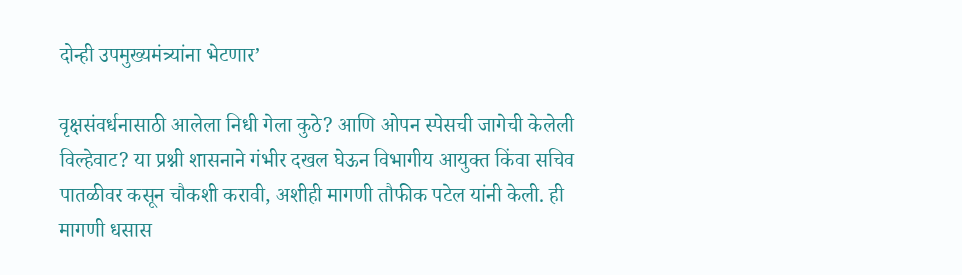दोन्ही उपमुख्यमंत्र्यांना भेटणार’

वृक्षसंवर्धनासाठी आलेला निधी गेला कुठे? आणि ओपन स्पेसची जागेची केलेली विल्हेवाट? या प्रश्नी शासनाने गंभीर दखल घेऊन विभागीय आयुक्त किंवा सचिव पातळीवर कसून चौकशी करावी, अशीही मागणी तौफीक पटेल यांनी केली. ही मागणी धसास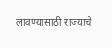लावण्यासाठी राज्याचे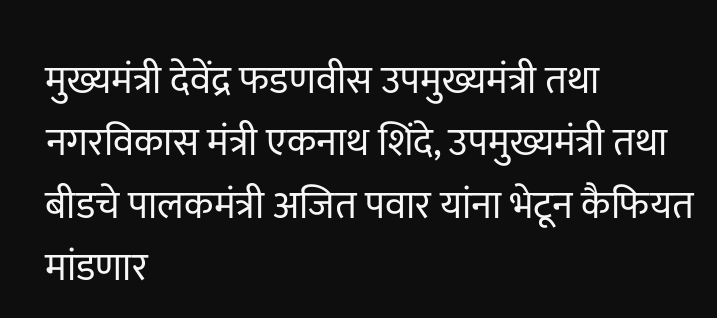मुख्यमंत्री देवेंद्र फडणवीस उपमुख्यमंत्री तथा नगरविकास मंत्री एकनाथ शिंदे, उपमुख्यमंत्री तथा बीडचे पालकमंत्री अजित पवार यांना भेटून कैफियत मांडणार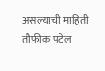असल्याची माहिती तौफीक पटेल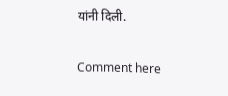यांनी दिली.

Comment here